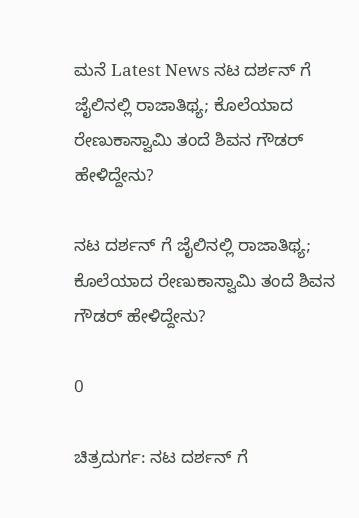ಮನೆ Latest News ನಟ ದರ್ಶನ್ ಗೆ ಜೈಲಿನಲ್ಲಿ ರಾಜಾತಿಥ್ಯ; ಕೊಲೆಯಾದ ರೇಣುಕಾಸ್ವಾಮಿ ತಂದೆ ಶಿವನ ಗೌಡರ್ ಹೇಳಿದ್ದೇನು?

ನಟ ದರ್ಶನ್ ಗೆ ಜೈಲಿನಲ್ಲಿ ರಾಜಾತಿಥ್ಯ; ಕೊಲೆಯಾದ ರೇಣುಕಾಸ್ವಾಮಿ ತಂದೆ ಶಿವನ ಗೌಡರ್ ಹೇಳಿದ್ದೇನು?

0

ಚಿತ್ರದುರ್ಗ: ನಟ ದರ್ಶನ್ ಗೆ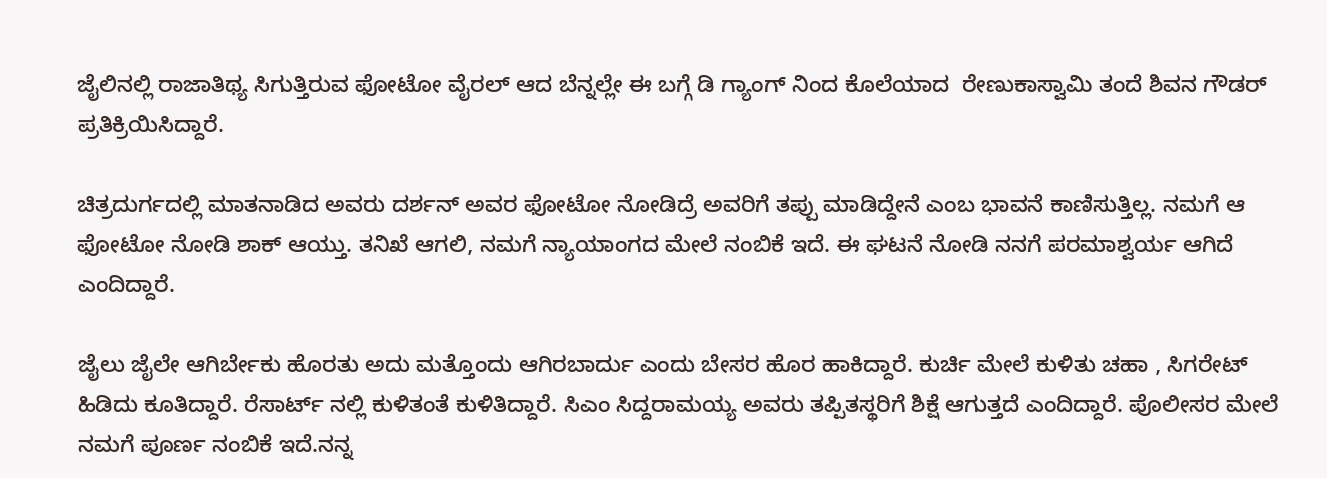ಜೈಲಿನಲ್ಲಿ ರಾಜಾತಿಥ್ಯ ಸಿಗುತ್ತಿರುವ ಫೋಟೋ ವೈರಲ್ ಆದ ಬೆನ್ನಲ್ಲೇ ಈ ಬಗ್ಗೆ ಡಿ ಗ್ಯಾಂಗ್ ನಿಂದ ಕೊಲೆಯಾದ  ರೇಣುಕಾಸ್ವಾಮಿ ತಂದೆ ಶಿವನ ಗೌಡರ್ ಪ್ರತಿಕ್ರಿಯಿಸಿದ್ದಾರೆ.

ಚಿತ್ರದುರ್ಗದಲ್ಲಿ ಮಾತನಾಡಿದ ಅವರು ದರ್ಶನ್ ಅವರ ಫೋಟೋ ನೋಡಿದ್ರೆ ಅವರಿಗೆ ತಪ್ಪು ಮಾಡಿದ್ದೇನೆ ಎಂಬ ಭಾವನೆ ಕಾಣಿಸುತ್ತಿಲ್ಲ. ನಮಗೆ ಆ ಫೋಟೋ ನೋಡಿ ಶಾಕ್ ಆಯ್ತು. ತನಿಖೆ ಆಗಲಿ, ನಮಗೆ ನ್ಯಾಯಾಂಗದ ಮೇಲೆ ನಂಬಿಕೆ ಇದೆ. ಈ ಘಟನೆ ನೋಡಿ ನನಗೆ ಪರಮಾಶ್ವರ್ಯ ಆಗಿದೆ ಎಂದಿದ್ದಾರೆ.

ಜೈಲು ಜೈಲೇ ಆಗಿರ್ಬೇಕು ಹೊರತು ಅದು ಮತ್ತೊಂದು ಆಗಿರಬಾರ್ದು ಎಂದು ಬೇಸರ ಹೊರ ಹಾಕಿದ್ದಾರೆ. ಕುರ್ಚಿ ಮೇಲೆ ಕುಳಿತು ಚಹಾ , ಸಿಗರೇಟ್ ಹಿಡಿದು ಕೂತಿದ್ದಾರೆ. ರೆಸಾರ್ಟ್ ನಲ್ಲಿ ಕುಳಿತಂತೆ ಕುಳಿತಿದ್ದಾರೆ. ಸಿಎಂ ಸಿದ್ದರಾಮಯ್ಯ ಅವರು ತಪ್ಪಿತಸ್ಥರಿಗೆ ಶಿಕ್ಷೆ ಆಗುತ್ತದೆ ಎಂದಿದ್ದಾರೆ. ಪೊಲೀಸರ ಮೇಲೆ ನಮಗೆ ಪೂರ್ಣ ನಂಬಿಕೆ ಇದೆ.ನನ್ನ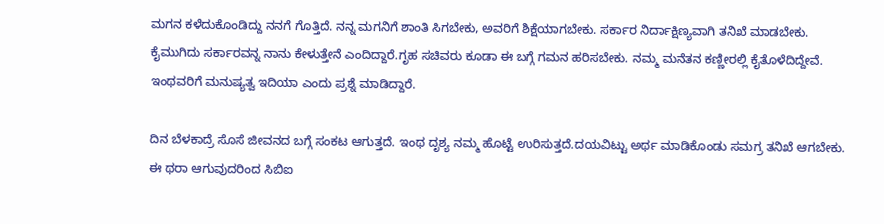ಮಗನ ಕಳೆದುಕೊಂಡಿದ್ದು ನನಗೆ ಗೊತ್ತಿದೆ. ನನ್ನ ಮಗನಿಗೆ ಶಾಂತಿ ಸಿಗಬೇಕು, ಅವರಿಗೆ ಶಿಕ್ಷೆಯಾಗಬೇಕು. ಸರ್ಕಾರ ನಿರ್ದಾಕ್ಷಿಣ್ಯವಾಗಿ ತನಿಖೆ ಮಾಡಬೇಕು. ಕೈಮುಗಿದು ಸರ್ಕಾರವನ್ನ ನಾನು ಕೇಳುತ್ತೇನೆ ಎಂದಿದ್ದಾರೆ.ಗೃಹ ಸಚಿವರು ಕೂಡಾ ಈ ಬಗ್ಗೆ ಗಮನ ಹರಿಸಬೇಕು. ನಮ್ಮ ಮನೆತನ ಕಣ್ಣೀರಲ್ಲಿ ಕೈತೊಳೆದಿದ್ದೇವೆ. ಇಂಥವರಿಗೆ ಮನುಷ್ಯತ್ವ ಇದಿಯಾ ಎಂದು ಪ್ರಶ್ನೆ ಮಾಡಿದ್ದಾರೆ.

ದಿನ ಬೆಳಕಾದ್ರೆ ಸೊಸೆ ಜೀವನದ ಬಗ್ಗೆ ಸಂಕಟ ಆಗುತ್ತದೆ. ಇಂಥ ದೃಶ್ಯ ನಮ್ಮ ಹೊಟ್ಟೆ ಉರಿಸುತ್ತದೆ.ದಯವಿಟ್ಟು ಅರ್ಥ ಮಾಡಿಕೊಂಡು ಸಮಗ್ರ ತನಿಖೆ ಆಗಬೇಕು. ಈ ಥರಾ ಆಗುವುದರಿಂದ ಸಿಬಿಐ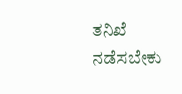ತನಿಖೆ ನಡೆಸಬೇಕು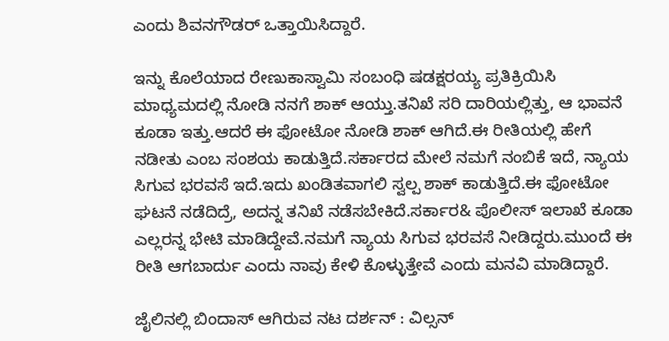ಎಂದು ಶಿವನಗೌಡರ್ ಒತ್ತಾಯಿಸಿದ್ದಾರೆ.

ಇನ್ನು ಕೊಲೆಯಾದ ರೇಣುಕಾಸ್ವಾಮಿ ಸಂಬಂಧಿ ಷಡಕ್ಷರಯ್ಯ ಪ್ರತಿಕ್ರಿಯಿಸಿ ಮಾಧ್ಯಮದಲ್ಲಿ ನೋಡಿ ನನಗೆ ಶಾಕ್ ಆಯ್ತು.ತನಿಖೆ ಸರಿ ದಾರಿಯಲ್ಲಿತ್ತು, ಆ ಭಾವನೆ ಕೂಡಾ ಇತ್ತು.ಆದರೆ ಈ ಫೋಟೋ ನೋಡಿ ಶಾಕ್ ಆಗಿದೆ.ಈ ರೀತಿಯಲ್ಲಿ ಹೇಗೆ ನಡೀತು ಎಂಬ ಸಂಶಯ ಕಾಡುತ್ತಿದೆ.ಸರ್ಕಾರದ ಮೇಲೆ ನಮಗೆ ನಂಬಿಕೆ ಇದೆ, ನ್ಯಾಯ ಸಿಗುವ ಭರವಸೆ ಇದೆ.ಇದು ಖಂಡಿತವಾಗಲಿ ಸ್ವಲ್ಪ ಶಾಕ್ ಕಾಡುತ್ತಿದೆ.ಈ ಫೋಟೋ ಘಟನೆ ನಡೆದಿದ್ರೆ, ಅದನ್ನ ತನಿಖೆ ನಡೆಸಬೇಕಿದೆ.ಸರ್ಕಾರ& ಪೊಲೀಸ್ ಇಲಾಖೆ ಕೂಡಾ ಎಲ್ಲರನ್ನ ಭೇಟಿ ಮಾಡಿದ್ದೇವೆ.ನಮಗೆ ನ್ಯಾಯ ಸಿಗುವ ಭರವಸೆ ನೀಡಿದ್ದರು.ಮುಂದೆ ಈ ರೀತಿ ಆಗಬಾರ್ದು ಎಂದು ನಾವು ಕೇಳಿ ಕೊಳ್ಳುತ್ತೇವೆ ಎಂದು ಮನವಿ ಮಾಡಿದ್ದಾರೆ.

ಜೈಲಿನಲ್ಲಿ ಬಿಂದಾಸ್ ಆಗಿರುವ ನಟ ದರ್ಶನ್ : ವಿಲ್ಸನ್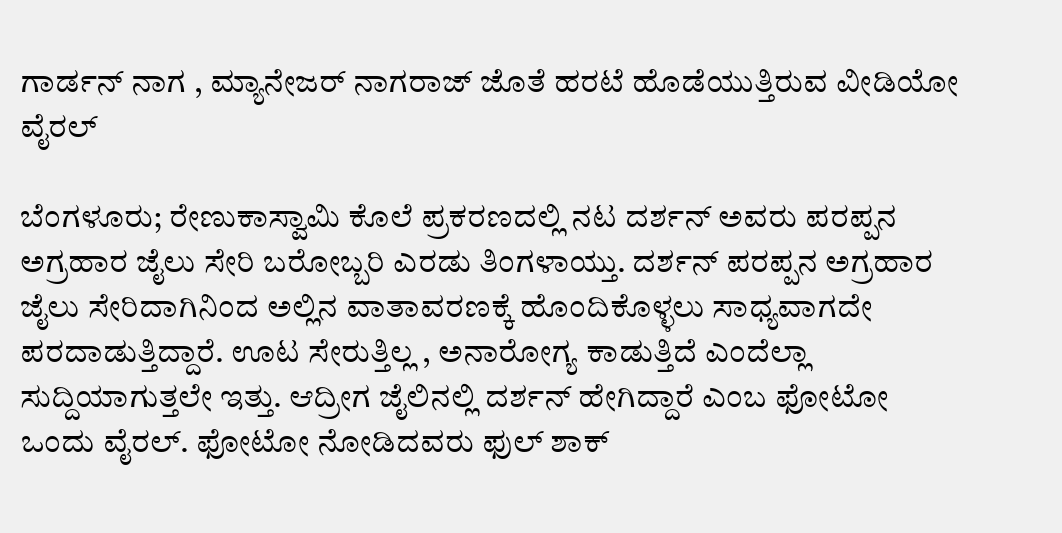ಗಾರ್ಡನ್ ನಾಗ , ಮ್ಯಾನೇಜರ್ ನಾಗರಾಜ್ ಜೊತೆ ಹರಟೆ ಹೊಡೆಯುತ್ತಿರುವ ವೀಡಿಯೋ ವೈರಲ್

ಬೆಂಗಳೂರು; ರೇಣುಕಾಸ್ವಾಮಿ ಕೊಲೆ ಪ್ರಕರಣದಲ್ಲಿ ನಟ ದರ್ಶನ್ ಅವರು ಪರಪ್ಪನ ಅಗ್ರಹಾರ ಜೈಲು ಸೇರಿ ಬರೋಬ್ಬರಿ ಎರಡು ತಿಂಗಳಾಯ್ತು. ದರ್ಶನ್ ಪರಪ್ಪನ ಅಗ್ರಹಾರ ಜೈಲು ಸೇರಿದಾಗಿನಿಂದ ಅಲ್ಲಿನ ವಾತಾವರಣಕ್ಕೆ ಹೊಂದಿಕೊಳ್ಳಲು ಸಾಧ್ಯವಾಗದೇ ಪರದಾಡುತ್ತಿದ್ದಾರೆ. ಊಟ ಸೇರುತ್ತಿಲ್ಲ , ಅನಾರೋಗ್ಯ ಕಾಡುತ್ತಿದೆ ಎಂದೆಲ್ಲಾ ಸುದ್ದಿಯಾಗುತ್ತಲೇ ಇತ್ತು. ಆದ್ರೀಗ ಜೈಲಿನಲ್ಲಿ ದರ್ಶನ್ ಹೇಗಿದ್ದಾರೆ ಎಂಬ ಫೋಟೋ ಒಂದು ವೈರಲ್. ಫೋಟೋ ನೋಡಿದವರು ಫುಲ್ ಶಾಕ್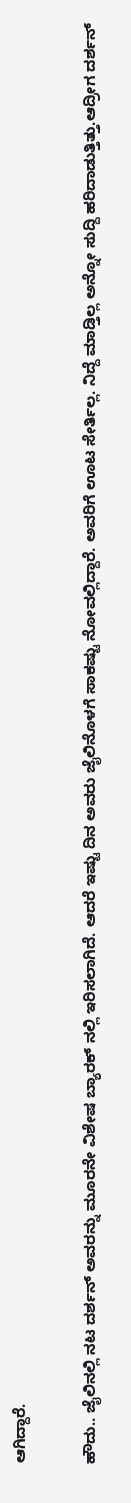ಆಗಿದ್ದಾರೆ.

ಹೌದು.. ಜೈಲಿನಲ್ಲಿ ನಟ ದರ್ಶನ್ ಅವರನ್ನು ಮೂರನೇ ವಿಶೇಷ ಬ್ಯಾರಕ್ ನಲ್ಲಿ ಇರಿಸಲಾಗಿದೆ. ಆದರೆ ಇಷ್ಟು ದಿನ ಅವರು ಜೈಲಿನೊಳಗೆ ಸಾಕಷ್ಟು ನೋವಲ್ಲಿದ್ದಾರೆ. ಅವರಿಗೆ ಊಟ ಸೇರ್ತಿಲ್ಲ. ನಿದ್ದೆ ಮಾಡ್ತಿಲ್ಲ ಅನ್ನೋ ಸುದ್ದಿ ಹರಿದಾಡುತ್ತಿತ್ತು.ಆದ್ರೀಗ ದರ್ಶನ್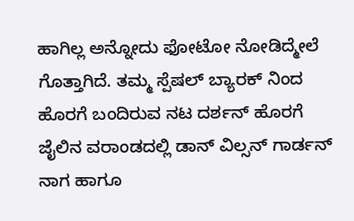ಹಾಗಿಲ್ಲ ಅನ್ನೋದು ಫೋಟೋ ನೋಡಿದ್ಮೇಲೆ ಗೊತ್ತಾಗಿದೆ. ತಮ್ಮ ಸ್ಪೆಷಲ್ ಬ್ಯಾರಕ್ ನಿಂದ ಹೊರಗೆ ಬಂದಿರುವ ನಟ ದರ್ಶನ್ ಹೊರಗೆ ಜೈಲಿನ ವರಾಂಡದಲ್ಲಿ ಡಾನ್ ವಿಲ್ಸನ್ ಗಾರ್ಡನ್ ನಾಗ ಹಾಗೂ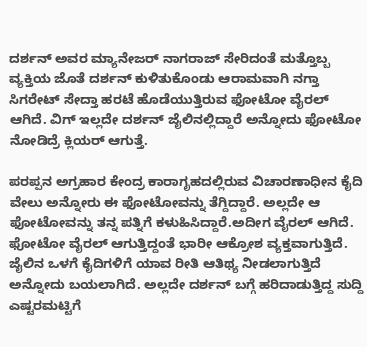ದರ್ಶನ್ ಅವರ ಮ್ಯಾನೇಜರ್ ನಾಗರಾಜ್ ಸೇರಿದಂತೆ ಮತ್ತೊಬ್ಬ ವ್ಯಕ್ತಿಯ ಜೊತೆ ದರ್ಶನ್ ಕುಳಿತುಕೊಂಡು ಆರಾಮವಾಗಿ ನಗ್ತಾ ಸಿಗರೇಟ್ ಸೇದ್ತಾ ಹರಟೆ ಹೊಡೆಯುತ್ತಿರುವ ಫೋಟೋ ವೈರಲ್ ಆಗಿದೆ. ವಿಗ್ ಇಲ್ಲದೇ ದರ್ಶನ್ ಜೈಲಿನಲ್ಲಿದ್ದಾರೆ ಅನ್ನೋದು ಫೋಟೋ ನೋಡಿದ್ರೆ ಕ್ಲಿಯರ್ ಆಗುತ್ತೆ.

ಪರಪ್ಪನ ಅಗ್ರಹಾರ ಕೇಂದ್ರ ಕಾರಾಗೃಹದಲ್ಲಿರುವ ವಿಚಾರಣಾಧೀನ ಕೈದಿ ವೇಲು ಅನ್ನೋರು ಈ ಫೋಟೋವನ್ನು ತೆಗ್ದಿದ್ದಾರೆ. ಅಲ್ಲದೇ ಆ ಫೋಟೋವನ್ನು ತನ್ನ ಪತ್ನಿಗೆ ಕಳುಹಿಸಿದ್ದಾರೆ.ಅದೀಗ ವೈರಲ್ ಆಗಿದೆ. ಫೋಟೋ ವೈರಲ್ ಆಗುತ್ತಿದ್ದಂತೆ ಭಾರೀ ಆಕ್ರೋಶ ವ್ಯಕ್ತವಾಗುತ್ತಿದೆ. ಜೈಲಿನ ಒಳಗೆ ಕೈದಿಗಳಿಗೆ ಯಾವ ರೀತಿ ಆತಿಥ್ಯ ನೀಡಲಾಗುತ್ತಿದೆ ಅನ್ನೋದು ಬಯಲಾಗಿದೆ. ಅಲ್ಲದೇ ದರ್ಶನ್ ಬಗ್ಗೆ ಹರಿದಾಡುತ್ತಿದ್ದ ಸುದ್ದಿ ಎಷ್ಟರಮಟ್ಟಿಗೆ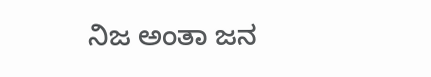ನಿಜ ಅಂತಾ ಜನ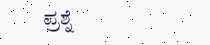ಪ್ರಶ್ನೆ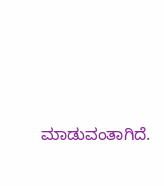ಮಾಡುವಂತಾಗಿದೆ.